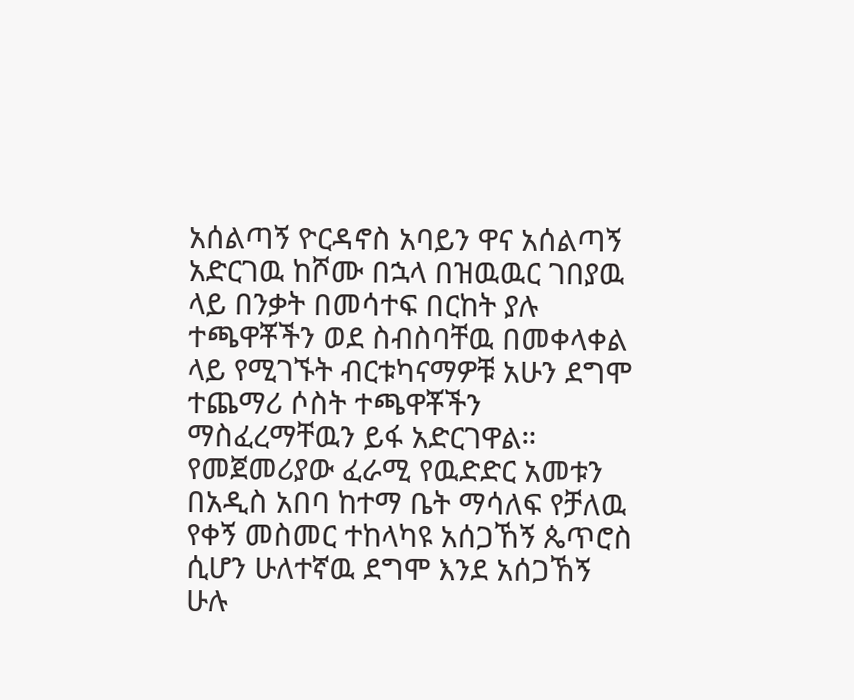አሰልጣኝ ዮርዳኖስ አባይን ዋና አሰልጣኝ አድርገዉ ከሾሙ በኋላ በዝዉዉር ገበያዉ ላይ በንቃት በመሳተፍ በርከት ያሉ ተጫዋቾችን ወደ ስብስባቸዉ በመቀላቀል ላይ የሚገኙት ብርቱካናማዎቹ አሁን ደግሞ ተጨማሪ ሶስት ተጫዋቾችን ማስፈረማቸዉን ይፋ አድርገዋል።
የመጀመሪያው ፈራሚ የዉድድር አመቱን በአዲስ አበባ ከተማ ቤት ማሳለፍ የቻለዉ የቀኝ መስመር ተከላካዩ አሰጋኸኝ ጴጥሮስ ሲሆን ሁለተኛዉ ደግሞ እንደ አሰጋኸኝ ሁሉ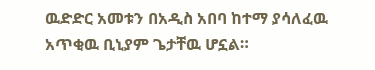ዉድድር አመቱን በአዲስ አበባ ከተማ ያሳለፈዉ አጥቂዉ ቢኒያም ጌታቸዉ ሆኗል።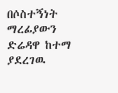በሶስተኝነት ማረፊያውን ድሬዳዋ ከተማ ያደረገዉ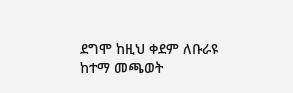ደግሞ ከዚህ ቀደም ለቡራዩ ከተማ መጫወት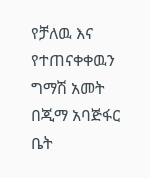የቻለዉ እና የተጠናቀቀዉን ግማሽ አመት በጂማ አባጅፋር ቤት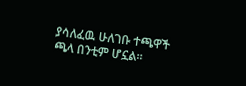ያሳለፈዉ ሁለገቡ ተጫዋች ጫላ በንቲም ሆኗል።